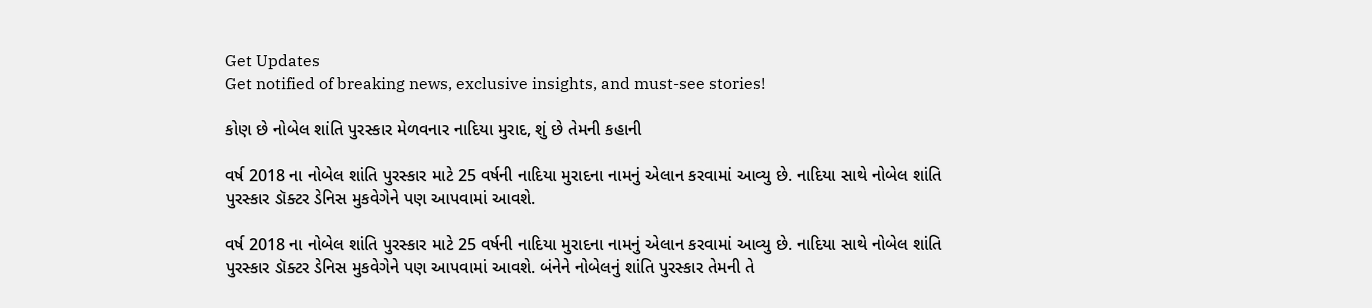Get Updates
Get notified of breaking news, exclusive insights, and must-see stories!

કોણ છે નોબેલ શાંતિ પુરસ્કાર મેળવનાર નાદિયા મુરાદ, શું છે તેમની કહાની

વર્ષ 2018 ના નોબેલ શાંતિ પુરસ્કાર માટે 25 વર્ષની નાદિયા મુરાદના નામનું એલાન કરવામાં આવ્યુ છે. નાદિયા સાથે નોબેલ શાંતિ પુરસ્કાર ડૉક્ટર ડેનિસ મુકવેગેને પણ આપવામાં આવશે.

વર્ષ 2018 ના નોબેલ શાંતિ પુરસ્કાર માટે 25 વર્ષની નાદિયા મુરાદના નામનું એલાન કરવામાં આવ્યુ છે. નાદિયા સાથે નોબેલ શાંતિ પુરસ્કાર ડૉક્ટર ડેનિસ મુકવેગેને પણ આપવામાં આવશે. બંનેને નોબેલનું શાંતિ પુરસ્કાર તેમની તે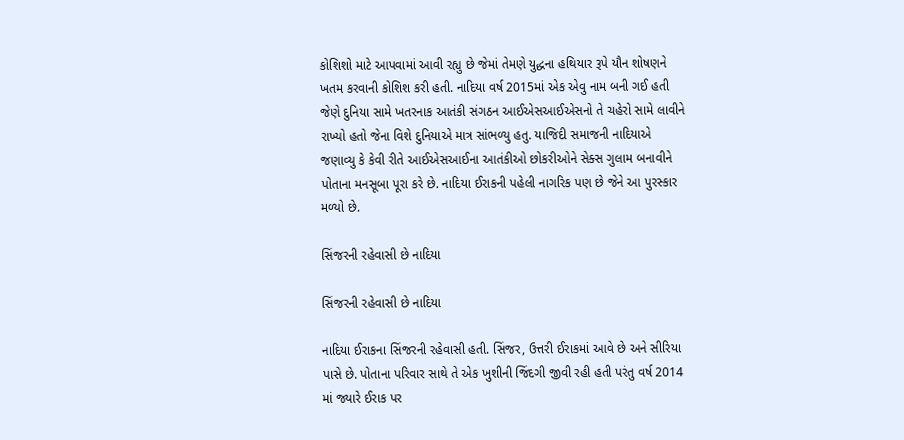કોશિશો માટે આપવામાં આવી રહ્યુ છે જેમાં તેમણે યુદ્ધના હથિયાર રૂપે યૌન શોષણને ખતમ કરવાની કોશિશ કરી હતી. નાદિયા વર્ષ 2015માં એક એવુ નામ બની ગઈ હતી જેણે દુનિયા સામે ખતરનાક આતંકી સંગઠન આઈએસઆઈએસનો તે ચહેરો સામે લાવીને રાખ્યો હતો જેના વિશે દુનિયાએ માત્ર સાંભળ્યુ હતુ. યાજિદી સમાજની નાદિયાએ જણાવ્યુ કે કેવી રીતે આઈએસઆઈના આતંકીઓ છોકરીઓને સેક્સ ગુલામ બનાવીને પોતાના મનસૂબા પૂરા કરે છે. નાદિયા ઈરાકની પહેલી નાગરિક પણ છે જેને આ પુરસ્કાર મળ્યો છે.

સિંજરની રહેવાસી છે નાદિયા

સિંજરની રહેવાસી છે નાદિયા

નાદિયા ઈરાકના સિંજરની રહેવાસી હતી. સિંજર, ઉત્તરી ઈરાકમાં આવે છે અને સીરિયા પાસે છે. પોતાના પરિવાર સાથે તે એક ખુશીની જિંદગી જીવી રહી હતી પરંતુ વર્ષ 2014 માં જ્યારે ઈરાક પર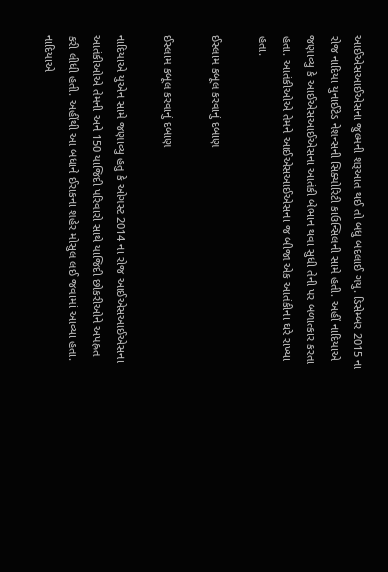આઈએસઆઈએસના જુલ્મની શરૂઆત થઈ તો બધુ બદલાઈ ગયુ. ડિસેમ્બર 2015 ના રોજ નાદિયા યુનાઈટેડ નેશન્સની સિક્યોરિટી કાઉન્સિલની સામે હતી. અહીં નાદિયાએ જણાવ્યુ કે આઈએસઆઈએસના આતંકી બેભાન થવા સુધી તેની પર બળાત્કાર કરતા હતા. આતંકીઓએ તેમને આઈએસઆઈએસના જ બીજા એક આતંકીના ઘરે રાખ્યા હતા.

ઈસ્લામ કબૂલ કરવાનું દબાણ

ઈસ્લામ કબૂલ કરવાનું દબાણ

નાદિયાએ યુએન સામે જણાવ્યુ હતુ કે ઓગસ્ટ 2014 ના રોજ આઈએસઆઈએસના આતંકીઓએ તેમની અને 150 યાજિદી પરિવારો સાથે યાજિદી છોકરીઓને અપહ્રત કરી લીધી હતી. અહીંથી આ બધાને ઈરાકના શહેર મોસુલ લઈ જવામાં આવ્યા હતા. નાદિયાએ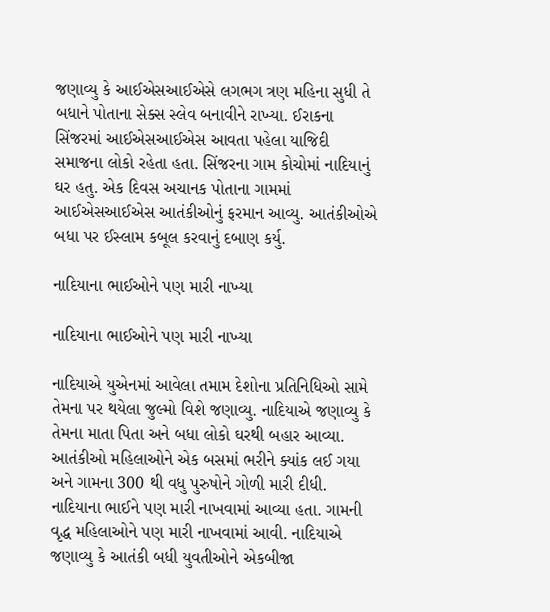જણાવ્યુ કે આઈએસઆઈએસે લગભગ ત્રણ મહિના સુધી તે બધાને પોતાના સેક્સ સ્લેવ બનાવીને રાખ્યા. ઈરાકના સિંજરમાં આઈએસઆઈએસ આવતા પહેલા યાજિદી સમાજના લોકો રહેતા હતા. સિંજરના ગામ કોચોમાં નાદિયાનું ઘર હતુ. એક દિવસ અચાનક પોતાના ગામમાં આઈએસઆઈએસ આતંકીઓનું ફરમાન આવ્યુ. આતંકીઓએ બધા પર ઈસ્લામ કબૂલ કરવાનું દબાણ કર્યુ.

નાદિયાના ભાઈઓને પણ મારી નાખ્યા

નાદિયાના ભાઈઓને પણ મારી નાખ્યા

નાદિયાએ યુએનમાં આવેલા તમામ દેશોના પ્રતિનિધિઓ સામે તેમના પર થયેલા જુલ્મો વિશે જણાવ્યુ. નાદિયાએ જણાવ્યુ કે તેમના માતા પિતા અને બધા લોકો ઘરથી બહાર આવ્યા. આતંકીઓ મહિલાઓને એક બસમાં ભરીને ક્યાંક લઈ ગયા અને ગામના 300 થી વધુ પુરુષોને ગોળી મારી દીધી. નાદિયાના ભાઈને પણ મારી નાખવામાં આવ્યા હતા. ગામની વૃદ્ધ મહિલાઓને પણ મારી નાખવામાં આવી. નાદિયાએ જણાવ્યુ કે આતંકી બધી યુવતીઓને એકબીજા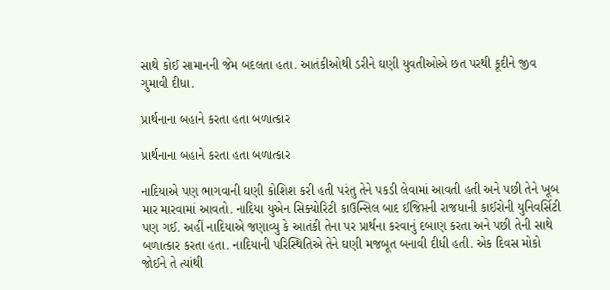સાથે કોઈ સામાનની જેમ બદલતા હતા. આતંકીઓથી ડરીને ઘણી યુવતીઓએ છત પરથી કૂદીને જીવ ગુમાવી દીધા.

પ્રાર્થનાના બહાને કરતા હતા બળાત્કાર

પ્રાર્થનાના બહાને કરતા હતા બળાત્કાર

નાદિયાએ પણ ભાગવાની ઘણી કોશિશ કરી હતી પરંતુ તેને પકડી લેવામાં આવતી હતી અને પછી તેને ખૂબ માર મારવામાં આવતો. નાદિયા યુએન સિક્યોરિટી કાઉન્સિલ બાદ ઈજિપ્તની રાજધાની કાઈરોની યુનિવર્સિટી પણ ગઈ. અહીં નાદિયાએ જણાવ્યુ કે આતંકી તેના પર પ્રાર્થના કરવાનું દબાણ કરતા અને પછી તેની સાથે બળાત્કાર કરતા હતા. નાદિયાની પરિસ્થિતિએ તેને ઘણી મજબૂત બનાવી દીધી હતી. એક દિવસ મોકો જોઈને તે ત્યાંથી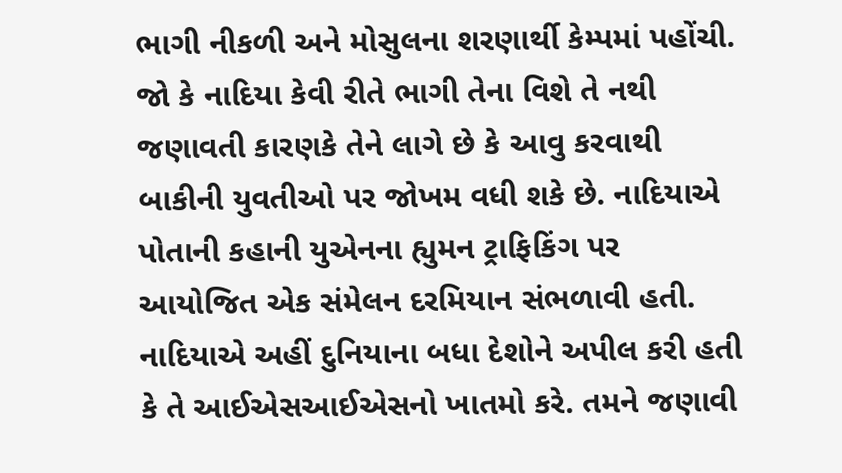ભાગી નીકળી અને મોસુલના શરણાર્થી કેમ્પમાં પહોંચી. જો કે નાદિયા કેવી રીતે ભાગી તેના વિશે તે નથી જણાવતી કારણકે તેને લાગે છે કે આવુ કરવાથી બાકીની યુવતીઓ પર જોખમ વધી શકે છે. નાદિયાએ પોતાની કહાની યુએનના હ્યુમન ટ્રાફિકિંગ પર આયોજિત એક સંમેલન દરમિયાન સંભળાવી હતી. નાદિયાએ અહીં દુનિયાના બધા દેશોને અપીલ કરી હતી કે તે આઈએસઆઈએસનો ખાતમો કરે. તમને જણાવી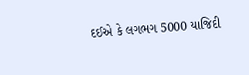દઈએ કે લગભગ 5000 યાજિદી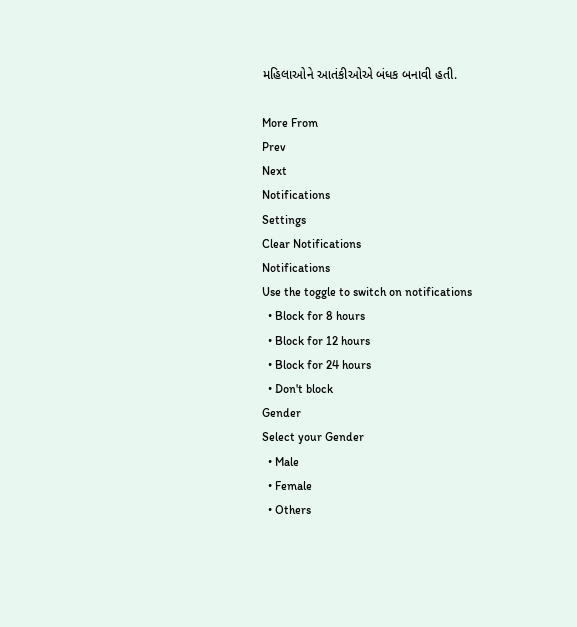મહિલાઓને આતંકીઓએ બંધક બનાવી હતી.

More From
Prev
Next
Notifications
Settings
Clear Notifications
Notifications
Use the toggle to switch on notifications
  • Block for 8 hours
  • Block for 12 hours
  • Block for 24 hours
  • Don't block
Gender
Select your Gender
  • Male
  • Female
  • Others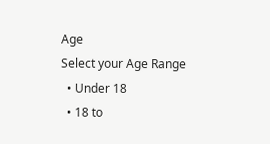Age
Select your Age Range
  • Under 18
  • 18 to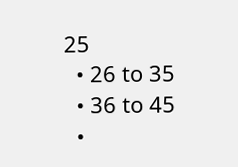25
  • 26 to 35
  • 36 to 45
  •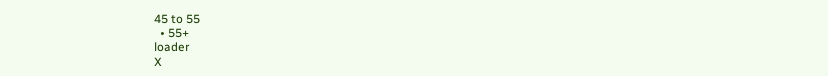45 to 55
  • 55+
loader
X